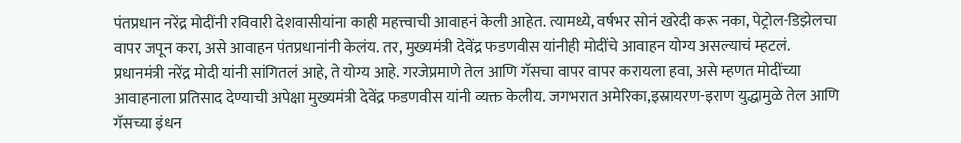पंतप्रधान नरेंद्र मोदींनी रविवारी देशवासीयांना काही महत्त्वाची आवाहनं केली आहेत. त्यामध्ये, वर्षभर सोनं खरेदी करू नका, पेट्रोल-डिझेलचा वापर जपून करा, असे आवाहन पंतप्रधानांनी केलंय. तर, मुख्यमंत्री देवेंद्र फडणवीस यांनीही मोदींचे आवाहन योग्य असल्याचं म्हटलं.
प्रधानमंत्री नरेंद्र मोदी यांनी सांगितलं आहे, ते योग्य आहे. गरजेप्रमाणे तेल आणि गॅसचा वापर वापर करायला हवा, असे म्हणत मोदींच्या आवाहनाला प्रतिसाद देण्याची अपेक्षा मुख्यमंत्री देवेंद्र फडणवीस यांनी व्यक्त केलीय. जगभरात अमेरिका,इस्रायरण-इराण युद्धामुळे तेल आणि गॅसच्या इंधन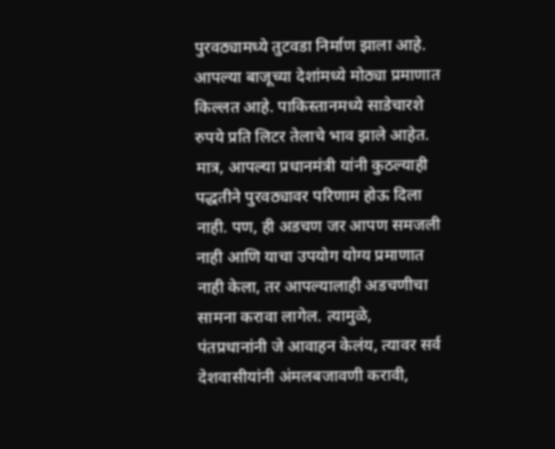पुरवठ्यामध्ये तुटवडा निर्माण झाला आहे. आपल्या बाजूच्या देशांमध्ये मोठ्या प्रमाणात किल्लत आहे. पाकिस्तानमध्ये साडेचारशे रुपये प्रति लिटर तेलाचे भाव झाले आहेत. मात्र, आपल्या प्रधानमंत्री यांनी कुठल्याही पद्धतीने पुरवठ्यावर परिणाम होऊ दिला नाही. पण, ही अडचण जर आपण समजली नाही आणि याचा उपयोग योग्य प्रमाणात नाही केला, तर आपल्यालाही अडचणीचा सामना करावा लागेल. त्यामुळे, पंतप्रधानांनी जे आवाहन केलंय, त्यावर सर्व देशवासीयांनी अंमलबजावणी करावी,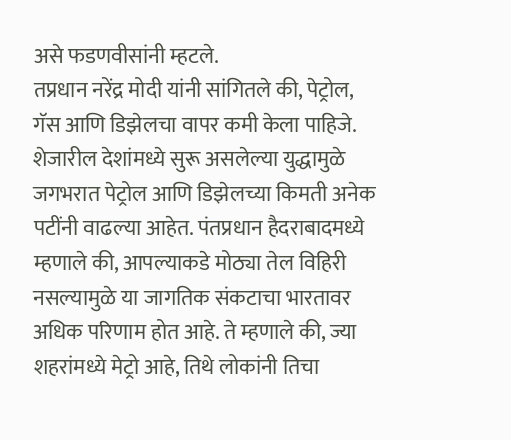असे फडणवीसांनी म्हटले.
तप्रधान नरेंद्र मोदी यांनी सांगितले की, पेट्रोल, गॅस आणि डिझेलचा वापर कमी केला पाहिजे. शेजारील देशांमध्ये सुरू असलेल्या युद्धामुळे जगभरात पेट्रोल आणि डिझेलच्या किमती अनेक पटींनी वाढल्या आहेत. पंतप्रधान हैदराबादमध्ये म्हणाले की, आपल्याकडे मोठ्या तेल विहिरी नसल्यामुळे या जागतिक संकटाचा भारतावर अधिक परिणाम होत आहे. ते म्हणाले की, ज्या शहरांमध्ये मेट्रो आहे, तिथे लोकांनी तिचा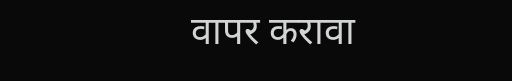वापर करावा